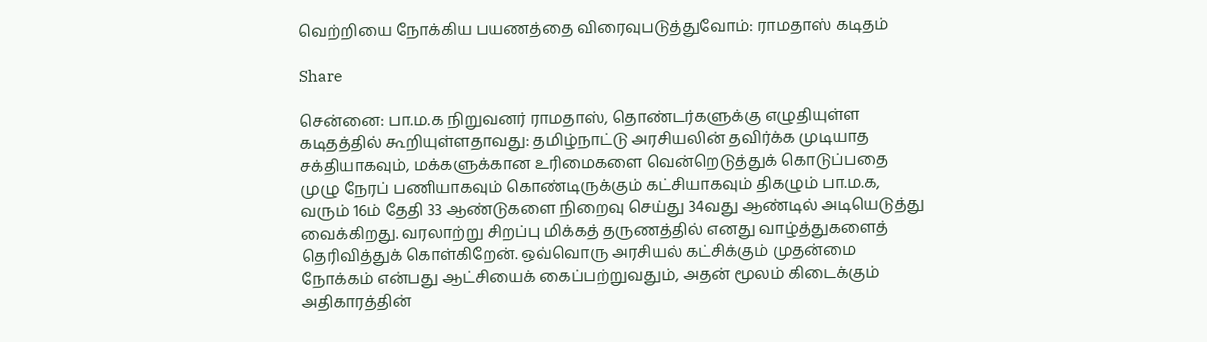வெற்றியை நோக்கிய பயணத்தை விரைவுபடுத்துவோம்: ராமதாஸ் கடிதம்

Share

சென்னை: பா.ம.க நிறுவனர் ராமதாஸ், தொண்டர்களுக்கு எழுதியுள்ள கடிதத்தில் கூறியுள்ளதாவது: தமிழ்நாட்டு அரசியலின் தவிர்க்க முடியாத சக்தியாகவும், மக்களுக்கான உரிமைகளை வென்றெடுத்துக் கொடுப்பதை முழு நேரப் பணியாகவும் கொண்டிருக்கும் கட்சியாகவும் திகழும் பா.ம.க, வரும் 16ம் தேதி 33 ஆண்டுகளை நிறைவு செய்து 34வது ஆண்டில் அடியெடுத்து வைக்கிறது. வரலாற்று சிறப்பு மிக்கத் தருணத்தில் எனது வாழ்த்துகளைத் தெரிவித்துக் கொள்கிறேன். ஒவ்வொரு அரசியல் கட்சிக்கும் முதன்மை நோக்கம் என்பது ஆட்சியைக் கைப்பற்றுவதும், அதன் மூலம் கிடைக்கும் அதிகாரத்தின்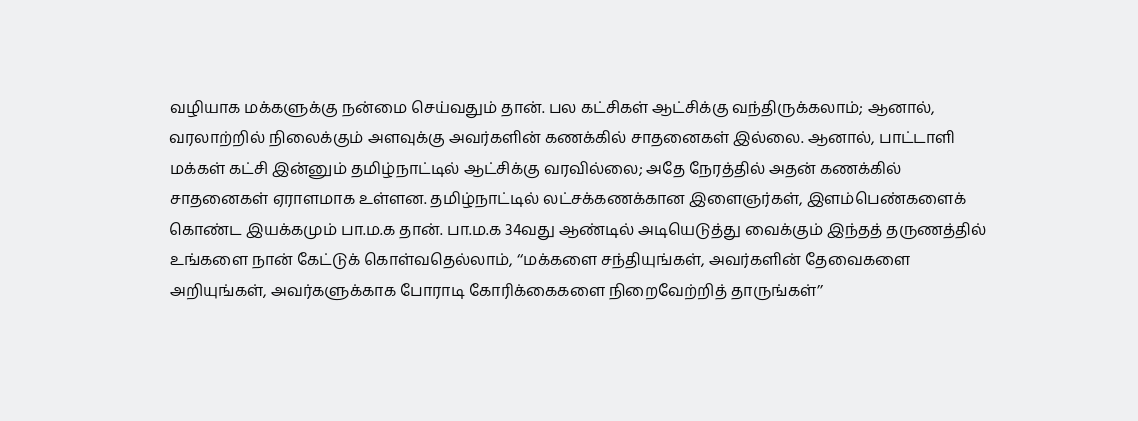வழியாக மக்களுக்கு நன்மை செய்வதும் தான். பல கட்சிகள் ஆட்சிக்கு வந்திருக்கலாம்; ஆனால், வரலாற்றில் நிலைக்கும் அளவுக்கு அவர்களின் கணக்கில் சாதனைகள் இல்லை. ஆனால், பாட்டாளி மக்கள் கட்சி இன்னும் தமிழ்நாட்டில் ஆட்சிக்கு வரவில்லை; அதே நேரத்தில் அதன் கணக்கில் சாதனைகள் ஏராளமாக உள்ளன. தமிழ்நாட்டில் லட்சக்கணக்கான இளைஞர்கள், இளம்பெண்களைக் கொண்ட இயக்கமும் பா.ம.க தான். பா.ம.க 34வது ஆண்டில் அடியெடுத்து வைக்கும் இந்தத் தருணத்தில் உங்களை நான் கேட்டுக் கொள்வதெல்லாம், ‘‘மக்களை சந்தியுங்கள், அவர்களின் தேவைகளை அறியுங்கள், அவர்களுக்காக போராடி கோரிக்கைகளை நிறைவேற்றித் தாருங்கள்’’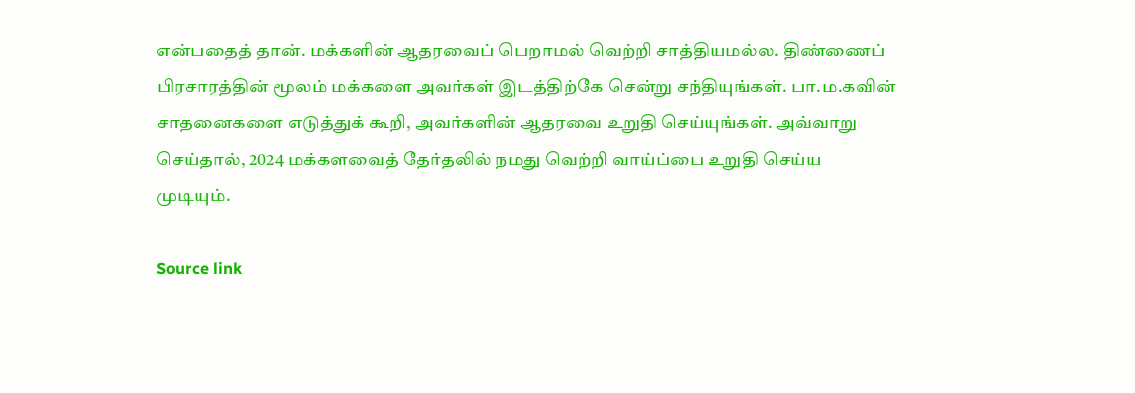என்பதைத் தான். மக்களின் ஆதரவைப் பெறாமல் வெற்றி சாத்தியமல்ல. திண்ணைப் பிரசாரத்தின் மூலம் மக்களை அவர்கள் இடத்திற்கே சென்று சந்தியுங்கள். பா.ம.கவின் சாதனைகளை எடுத்துக் கூறி, அவர்களின் ஆதரவை உறுதி செய்யுங்கள். அவ்வாறு செய்தால், 2024 மக்களவைத் தேர்தலில் நமது வெற்றி வாய்ப்பை உறுதி செய்ய முடியும்.

Source link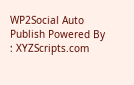WP2Social Auto Publish Powered By : XYZScripts.com